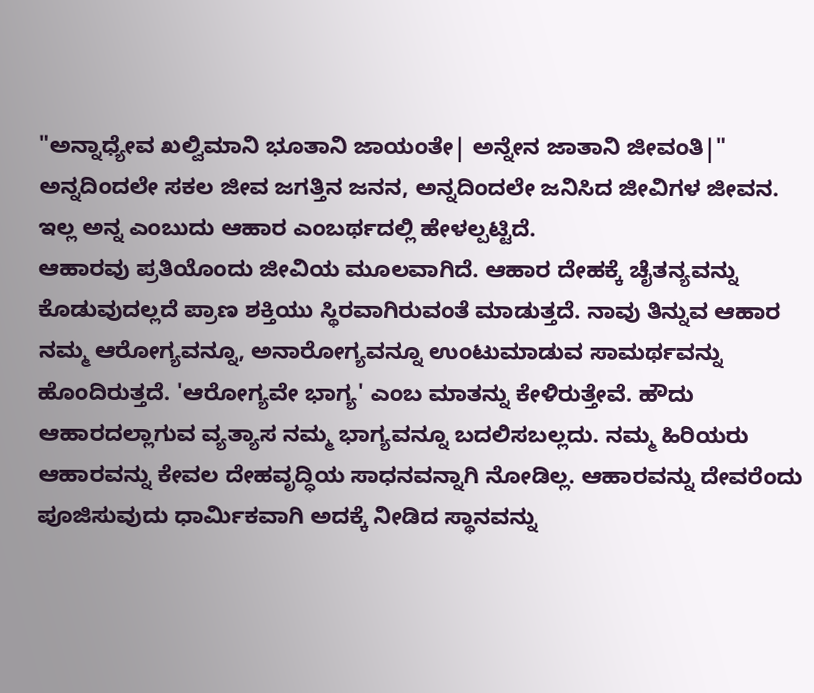"ಅನ್ನಾಧ್ಯೇವ ಖಲ್ವಿಮಾನಿ ಭೂತಾನಿ ಜಾಯಂತೇ| ಅನ್ನೇನ ಜಾತಾನಿ ಜೀವಂತಿ|"
ಅನ್ನದಿಂದಲೇ ಸಕಲ ಜೀವ ಜಗತ್ತಿನ ಜನನ, ಅನ್ನದಿಂದಲೇ ಜನಿಸಿದ ಜೀವಿಗಳ ಜೀವನ. ಇಲ್ಲ ಅನ್ನ ಎಂಬುದು ಆಹಾರ ಎಂಬರ್ಥದಲ್ಲಿ ಹೇಳಲ್ಪಟ್ಟಿದೆ.
ಆಹಾರವು ಪ್ರತಿಯೊಂದು ಜೀವಿಯ ಮೂಲವಾಗಿದೆ. ಆಹಾರ ದೇಹಕ್ಕೆ ಚೈತನ್ಯವನ್ನು ಕೊಡುವುದಲ್ಲದೆ ಪ್ರಾಣ ಶಕ್ತಿಯು ಸ್ಥಿರವಾಗಿರುವಂತೆ ಮಾಡುತ್ತದೆ. ನಾವು ತಿನ್ನುವ ಆಹಾರ ನಮ್ಮ ಆರೋಗ್ಯವನ್ನೂ, ಅನಾರೋಗ್ಯವನ್ನೂ ಉಂಟುಮಾಡುವ ಸಾಮರ್ಥವನ್ನು ಹೊಂದಿರುತ್ತದೆ. 'ಆರೋಗ್ಯವೇ ಭಾಗ್ಯ' ಎಂಬ ಮಾತನ್ನು ಕೇಳಿರುತ್ತೇವೆ. ಹೌದು ಆಹಾರದಲ್ಲಾಗುವ ವ್ಯತ್ಯಾಸ ನಮ್ಮ ಭಾಗ್ಯವನ್ನೂ ಬದಲಿಸಬಲ್ಲದು. ನಮ್ಮ ಹಿರಿಯರು ಆಹಾರವನ್ನು ಕೇವಲ ದೇಹವೃದ್ಧಿಯ ಸಾಧನವನ್ನಾಗಿ ನೋಡಿಲ್ಲ. ಆಹಾರವನ್ನು ದೇವರೆಂದು ಪೂಜಿಸುವುದು ಧಾರ್ಮಿಕವಾಗಿ ಅದಕ್ಕೆ ನೀಡಿದ ಸ್ಥಾನವನ್ನು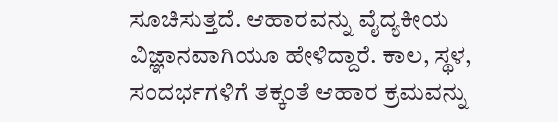ಸೂಚಿಸುತ್ತದೆ. ಆಹಾರವನ್ನು ವೈದ್ಯಕೀಯ ವಿಜ್ಞಾನವಾಗಿಯೂ ಹೇಳಿದ್ದಾರೆ. ಕಾಲ, ಸ್ಥಳ, ಸಂದರ್ಭಗಳಿಗೆ ತಕ್ಕಂತೆ ಆಹಾರ ಕ್ರಮವನ್ನು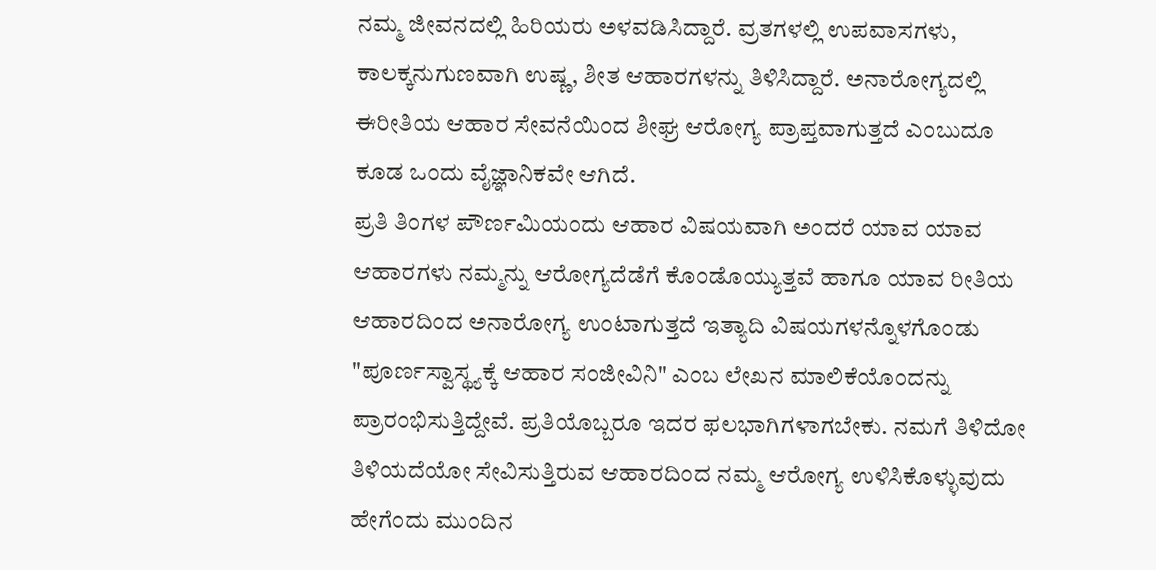ನಮ್ಮ ಜೀವನದಲ್ಲಿ ಹಿರಿಯರು ಅಳವಡಿಸಿದ್ದಾರೆ. ವ್ರತಗಳಲ್ಲಿ ಉಪವಾಸಗಳು, ಕಾಲಕ್ಕನುಗುಣವಾಗಿ ಉಷ್ಣ, ಶೀತ ಆಹಾರಗಳನ್ನು ತಿಳಿಸಿದ್ದಾರೆ. ಅನಾರೋಗ್ಯದಲ್ಲಿ ಈರೀತಿಯ ಆಹಾರ ಸೇವನೆಯಿಂದ ಶೀಘ್ರ ಆರೋಗ್ಯ ಪ್ರಾಪ್ತವಾಗುತ್ತದೆ ಎಂಬುದೂ ಕೂಡ ಒಂದು ವೈಜ್ಞಾನಿಕವೇ ಆಗಿದೆ.
ಪ್ರತಿ ತಿಂಗಳ ಪೌರ್ಣಮಿಯಂದು ಆಹಾರ ವಿಷಯವಾಗಿ ಅಂದರೆ ಯಾವ ಯಾವ ಆಹಾರಗಳು ನಮ್ಮನ್ನು ಆರೋಗ್ಯದೆಡೆಗೆ ಕೊಂಡೊಯ್ಯುತ್ತವೆ ಹಾಗೂ ಯಾವ ರೀತಿಯ ಆಹಾರದಿಂದ ಅನಾರೋಗ್ಯ ಉಂಟಾಗುತ್ತದೆ ಇತ್ಯಾದಿ ವಿಷಯಗಳನ್ನೊಳಗೊಂಡು "ಪೂರ್ಣಸ್ವಾಸ್ಥ್ಯಕ್ಕೆ ಆಹಾರ ಸಂಜೀವಿನಿ" ಎಂಬ ಲೇಖನ ಮಾಲಿಕೆಯೊಂದನ್ನು ಪ್ರಾರಂಭಿಸುತ್ತಿದ್ದೇವೆ. ಪ್ರತಿಯೊಬ್ಬರೂ ಇದರ ಫಲಭಾಗಿಗಳಾಗಬೇಕು. ನಮಗೆ ತಿಳಿದೋ ತಿಳಿಯದೆಯೋ ಸೇವಿಸುತ್ತಿರುವ ಆಹಾರದಿಂದ ನಮ್ಮ ಆರೋಗ್ಯ ಉಳಿಸಿಕೊಳ್ಳುವುದು ಹೇಗೆಂದು ಮುಂದಿನ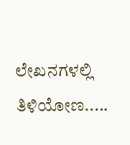ಲೇಖನಗಳಲ್ಲಿ ತಿಳಿಯೋಣ.....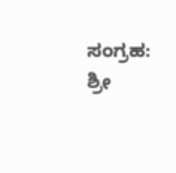ಸಂಗ್ರಹ: ಶ್ರೀ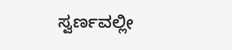ಸ್ವರ್ಣವಲ್ಲೀ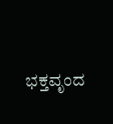ಭಕ್ತವೃಂದ